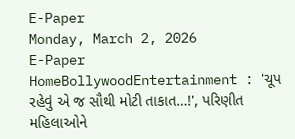E-Paper
Monday, March 2, 2026
E-Paper
HomeBollywoodEntertainment : 'ચૂપ રહેવું એ જ સૌથી મોટી તાકાત…!', પરિણીત મહિલાઓને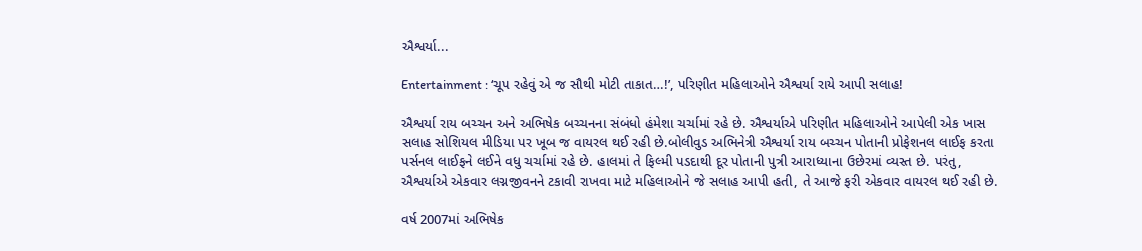ઐશ્વર્યા...

Entertainment : ‘ચૂપ રહેવું એ જ સૌથી મોટી તાકાત…!’, પરિણીત મહિલાઓને ઐશ્વર્યા રાયે આપી સલાહ!

ઐશ્વર્યા રાય બચ્ચન અને અભિષેક બચ્ચનના સંબંધો હંમેશા ચર્ચામાં રહે છે. ઐશ્વર્યાએ પરિણીત મહિલાઓને આપેલી એક ખાસ સલાહ સોશિયલ મીડિયા પર ખૂબ જ વાયરલ થઈ રહી છે.બોલીવુડ અભિનેત્રી ઐશ્વર્યા રાય બચ્ચન પોતાની પ્રોફેશનલ લાઈફ કરતા પર્સનલ લાઈફને લઈને વધુ ચર્ચામાં રહે છે. હાલમાં તે ફિલ્મી પડદાથી દૂર પોતાની પુત્રી આરાધ્યાના ઉછેરમાં વ્યસ્ત છે. પરંતુ, ઐશ્વર્યાએ એકવાર લગ્નજીવનને ટકાવી રાખવા માટે મહિલાઓને જે સલાહ આપી હતી, તે આજે ફરી એકવાર વાયરલ થઈ રહી છે.

વર્ષ 2007માં અભિષેક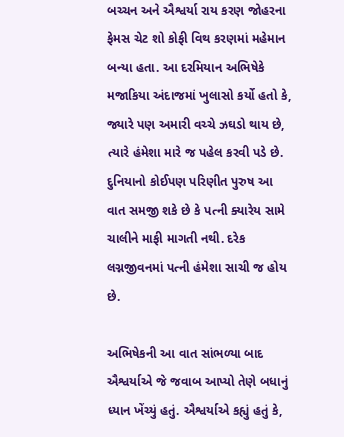બચ્ચન અને ઐશ્વર્યા રાય કરણ જોહરના ફેમસ ચેટ શો કોફી વિથ કરણમાં મહેમાન બન્યા હતા. આ દરમિયાન અભિષેકે મજાકિયા અંદાજમાં ખુલાસો કર્યો હતો કે, જ્યારે પણ અમારી વચ્ચે ઝઘડો થાય છે, ત્યારે હંમેશા મારે જ પહેલ કરવી પડે છે. દુનિયાનો કોઈપણ પરિણીત પુરુષ આ વાત સમજી શકે છે કે પત્ની ક્યારેય સામે ચાલીને માફી માગતી નથી. દરેક લગ્નજીવનમાં પત્ની હંમેશા સાચી જ હોય છે.

અભિષેકની આ વાત સાંભળ્યા બાદ ઐશ્વર્યાએ જે જવાબ આપ્યો તેણે બધાનું ધ્યાન ખેંચ્યું હતું. ઐશ્વર્યાએ કહ્યું હતું કે,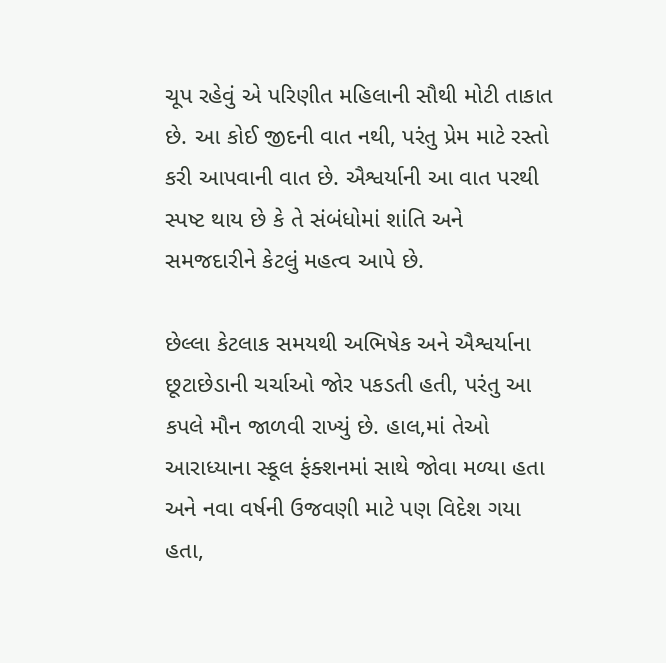ચૂપ રહેવું એ પરિણીત મહિલાની સૌથી મોટી તાકાત છે. આ કોઈ જીદની વાત નથી, પરંતુ પ્રેમ માટે રસ્તો કરી આપવાની વાત છે. ઐશ્વર્યાની આ વાત પરથી સ્પષ્ટ થાય છે કે તે સંબંધોમાં શાંતિ અને સમજદારીને કેટલું મહત્વ આપે છે.

છેલ્લા કેટલાક સમયથી અભિષેક અને ઐશ્વર્યાના છૂટાછેડાની ચર્ચાઓ જોર પકડતી હતી, પરંતુ આ કપલે મૌન જાળવી રાખ્યું છે. હાલ,માં તેઓ આરાધ્યાના સ્કૂલ ફંક્શનમાં સાથે જોવા મળ્યા હતા અને નવા વર્ષની ઉજવણી માટે પણ વિદેશ ગયા હતા,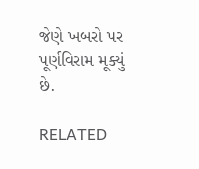જેણે ખબરો પર પૂર્ણવિરામ મૂક્યું છે.

RELATED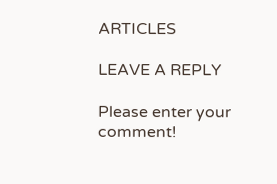ARTICLES

LEAVE A REPLY

Please enter your comment!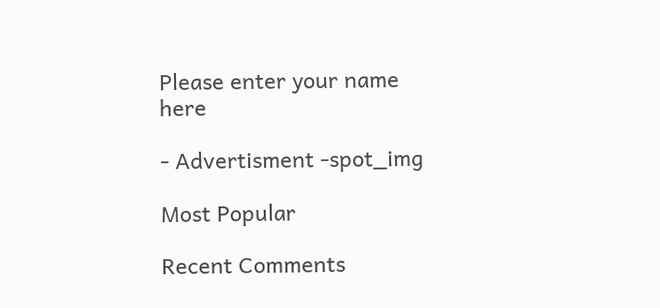Please enter your name here

- Advertisment -spot_img

Most Popular

Recent Comments